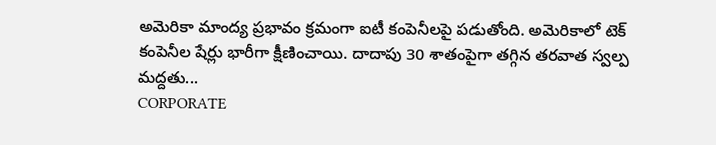అమెరికా మాంద్య ప్రభావం క్రమంగా ఐటీ కంపెనీలపై పడుతోంది. అమెరికాలో టెక్ కంపెనీల షేర్లు భారీగా క్షీణించాయి. దాదాపు 30 శాతంపైగా తగ్గిన తరవాత స్వల్ప మద్దతు...
CORPORATE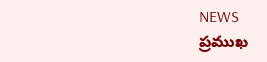NEWS
ప్రముఖ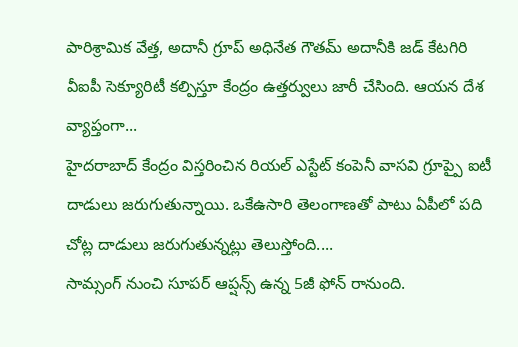పారిశ్రామిక వేత్త, అదానీ గ్రూప్ అధినేత గౌతమ్ అదానీకి జడ్ కేటగిరి వీఐపీ సెక్యూరిటీ కల్పిస్తూ కేంద్రం ఉత్తర్వులు జారీ చేసింది. ఆయన దేశ వ్యాప్తంగా...
హైదరాబాద్ కేంద్రం విస్తరించిన రియల్ ఎస్టేట్ కంపెనీ వాసవి గ్రూప్పై ఐటీ దాడులు జరుగుతున్నాయి. ఒకేఉసారి తెలంగాణతో పాటు ఏపీలో పది చోట్ల దాడులు జరుగుతున్నట్లు తెలుస్తోంది....
సామ్సంగ్ నుంచి సూపర్ ఆప్షన్స్ ఉన్న 5జీ ఫోన్ రానుంది.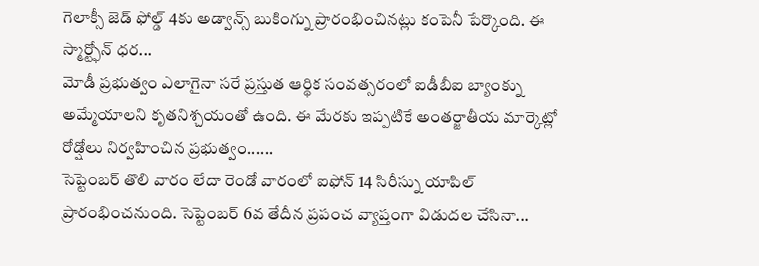గెలాక్సీ జెడ్ ఫోల్డ్ 4కు అడ్వాన్స్ బుకింగ్ను ప్రారంభించినట్లు కంపెనీ పేర్కొంది. ఈ స్మార్ట్ఫోన్ ధర...
మోడీ ప్రభుత్వం ఎలాగైనా సరే ప్రస్తుత ఆర్థిక సంవత్సరంలో ఐడీబీఐ బ్యాంక్ను అమ్మేయాలని కృతనిశ్చయంతో ఉంది. ఈ మేరకు ఇప్పటికే అంతర్జాతీయ మార్కెట్లో రోడ్షోలు నిర్వహించిన ప్రభుత్వం......
సెప్టెంబర్ తొలి వారం లేదా రెండో వారంలో ఐఫోన్ 14 సిరీస్ను యాపిల్ ప్రారంభించనుంది. సెప్టెంబర్ 6వ తేదీన ప్రపంచ వ్యాప్తంగా విడుదల చేసినా...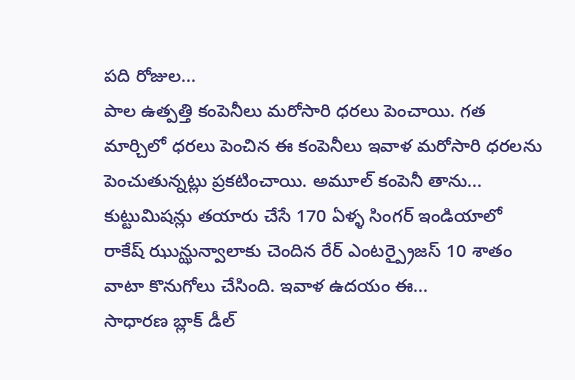పది రోజుల...
పాల ఉత్పత్తి కంపెనీలు మరోసారి ధరలు పెంచాయి. గత మార్చిలో ధరలు పెంచిన ఈ కంపెనీలు ఇవాళ మరోసారి ధరలను పెంచుతున్నట్లు ప్రకటించాయి. అమూల్ కంపెనీ తాను...
కుట్టుమిషన్లు తయారు చేసే 170 ఏళ్ళ సింగర్ ఇండియాలో రాకేష్ ఝున్ఝున్వాలాకు చెందిన రేర్ ఎంటర్ప్రైజస్ 10 శాతం వాటా కొనుగోలు చేసింది. ఇవాళ ఉదయం ఈ...
సాధారణ బ్లాక్ డీల్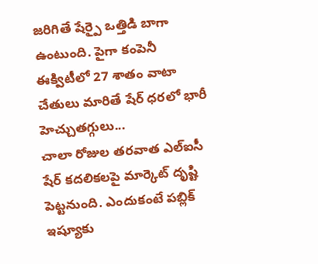జరిగితే షేర్పై ఒత్తిడి బాగా ఉంటుంది. పైగా కంపెనీ ఈక్విటీలో 27 శాతం వాటా చేతులు మారితే షేర్ ధరలో భారీ హెచ్చుతగ్గులు...
చాలా రోజుల తరవాత ఎల్ఐసీ షేర్ కదలికలపై మార్కెట్ దృష్టి పెట్టనుంది. ఎందుకంటే పబ్లిక్ ఇష్యూకు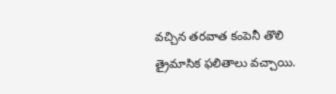వచ్చిన తరవాత కంపెనీ తొలి త్రైమాసిక ఫలితాలు వచ్చాయి.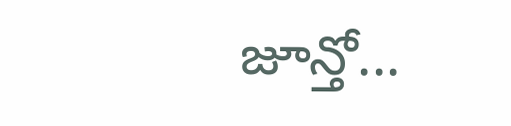జూన్తో...